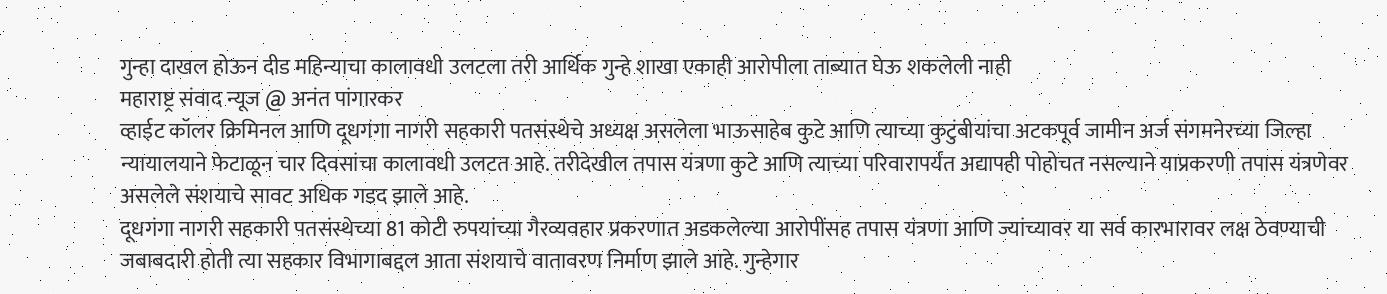गुन्हा दाखल होऊन दीड महिन्याचा कालावधी उलटला तरी आर्थिक गुन्हे शाखा एकाही आरोपीला ताब्यात घेऊ शकलेली नाही
महाराष्ट्र संवाद न्यूज @ अनंत पांगारकर
व्हाईट कॉलर क्रिमिनल आणि दूधगंगा नागरी सहकारी पतसंस्थेचे अध्यक्ष असलेला भाऊसाहेब कुटे आणि त्याच्या कुटुंबीयांचा अटकपूर्व जामीन अर्ज संगमनेरच्या जिल्हा न्यायालयाने फेटाळून चार दिवसांचा कालावधी उलटत आहे. तरीदेखील तपास यंत्रणा कुटे आणि त्याच्या परिवारापर्यंत अद्यापही पोहोचत नसल्याने याप्रकरणी तपास यंत्रणेवर असलेले संशयाचे सावट अधिक गडद झाले आहे.
दूधगंगा नागरी सहकारी पतसंस्थेच्या 81 कोटी रुपयांच्या गैरव्यवहार प्रकरणात अडकलेल्या आरोपींसह तपास यंत्रणा आणि ज्यांच्यावर या सर्व कारभारावर लक्ष ठेवण्याची जबाबदारी होती त्या सहकार विभागाबद्दल आता संशयाचे वातावरण निर्माण झाले आहे. गुन्हेगार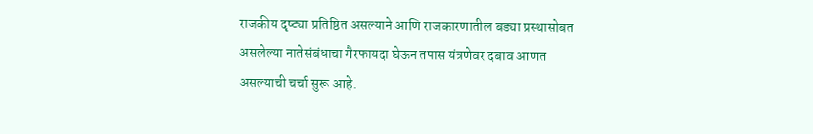राजकीय दृष्ट्या प्रतिष्ठित असल्याने आणि राजकारणातील बड्या प्रस्थासोबत असलेल्या नातेसंबंधाचा गैरफायदा घेऊन तपास यंत्रणेवर दबाव आणत असल्याची चर्चा सुरू आहे.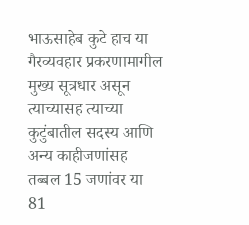भाऊसाहेब कुटे हाच या गैरव्यवहार प्रकरणामागील मुख्य सूत्रधार असून त्याच्यासह त्याच्या कुटुंबातील सदस्य आणि अन्य काहीजणांसह तब्बल 15 जणांवर या 81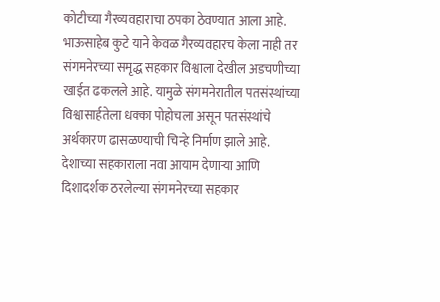कोटीच्या गैरव्यवहाराचा ठपका ठेवण्यात आला आहे. भाऊसाहेब कुटे याने केवळ गैरव्यवहारच केला नाही तर संगमनेरच्या समृद्ध सहकार विश्वाला देखील अडचणीच्या खाईत ढकलले आहे. यामुळे संगमनेरातील पतसंस्थांच्या विश्वासार्हतेला धक्का पोहोचला असून पतसंस्थांचे अर्थकारण ढासळण्याची चिन्हे निर्माण झाले आहे.
देशाच्या सहकाराला नवा आयाम देणाऱ्या आणि दिशादर्शक ठरलेल्या संगमनेरच्या सहकार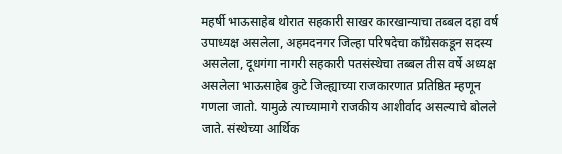महर्षी भाऊसाहेब थोरात सहकारी साखर कारखान्याचा तब्बल दहा वर्ष उपाध्यक्ष असलेला, अहमदनगर जिल्हा परिषदेचा काँग्रेसकडून सदस्य असलेला, दूधगंगा नागरी सहकारी पतसंस्थेचा तब्बल तीस वर्षे अध्यक्ष असलेला भाऊसाहेब कुटे जिल्ह्याच्या राजकारणात प्रतिष्ठित म्हणून गणला जातो. यामुळे त्याच्यामागे राजकीय आशीर्वाद असल्याचे बोलले जाते. संस्थेच्या आर्थिक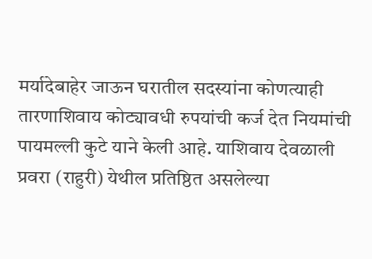मर्यादेबाहेर जाऊन घरातील सदस्यांना कोणत्याही तारणाशिवाय कोट्यावधी रुपयांची कर्ज देत नियमांची पायमल्ली कुटे याने केली आहे. याशिवाय देवळाली प्रवरा (राहुरी) येथील प्रतिष्ठित असलेल्या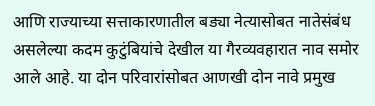आणि राज्याच्या सत्ताकारणातील बड्या नेत्यासोबत नातेसंबंध असलेल्या कदम कुटुंबियांचे देखील या गैरव्यवहारात नाव समोर आले आहे. या दोन परिवारांसोबत आणखी दोन नावे प्रमुख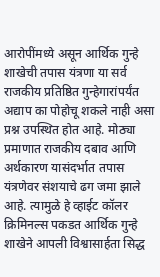आरोपींमध्ये असून आर्थिक गुन्हे शाखेची तपास यंत्रणा या सर्व राजकीय प्रतिष्ठित गुन्हेगारांपर्यंत अद्याप का पोहोचू शकले नाही असा प्रश्न उपस्थित होत आहे. मोठ्या प्रमाणात राजकीय दबाव आणि अर्थकारण यासंदर्भात तपास यंत्रणेवर संशयाचे ढग जमा झाले आहे. त्यामुळे हे व्हाईट कॉलर क्रिमिनल्स पकडत आर्थिक गुन्हे शाखेने आपली विश्वासार्हता सिद्ध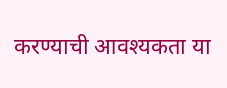करण्याची आवश्यकता या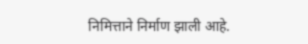निमित्ताने निर्माण झाली आहे.